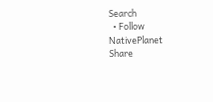Search
  • Follow NativePlanet
Share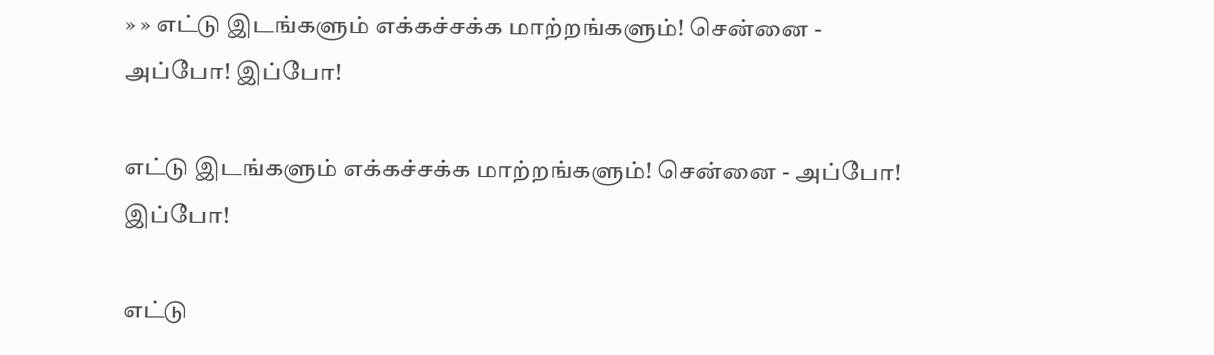» » எட்டு இடங்களும் எக்கச்சக்க மாற்றங்களும்! சென்னை - அப்போ! இப்போ!

எட்டு இடங்களும் எக்கச்சக்க மாற்றங்களும்! சென்னை - அப்போ! இப்போ!

எட்டு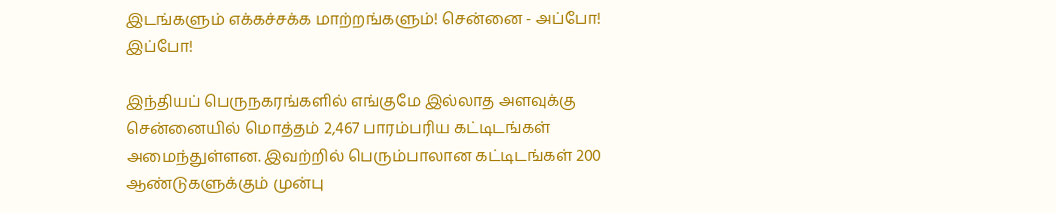இடங்களும் எக்கச்சக்க மாற்றங்களும்! சென்னை - அப்போ! இப்போ!

இந்தியப் பெருநகரங்களில் எங்குமே இல்லாத அளவுக்கு சென்னையில் மொத்தம் 2,467 பாரம்பரிய கட்டிடங்கள் அமைந்துள்ளன. இவற்றில் பெரும்பாலான கட்டிடங்கள் 200 ஆண்டுகளுக்கும் முன்பு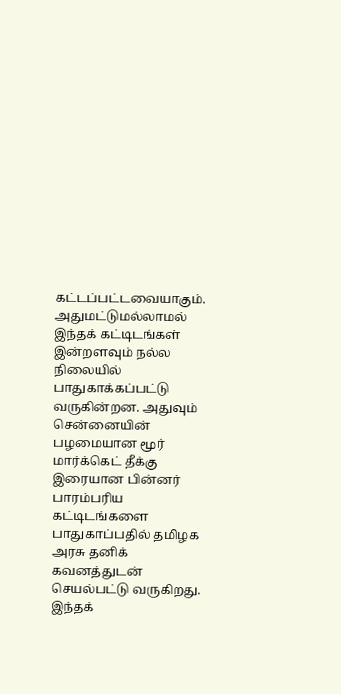கட்டப்பட்டவையாகும். அதுமட்டுமல்லாமல் இந்தக் கட்டிடங்கள் இன்றளவும் நல்ல நிலையில் பாதுகாக்கப்பட்டு வருகின்றன. அதுவும் சென்னையின் பழமையான மூர் மார்க்கெட் தீக்கு இரையான பின்னர் பாரம்பரிய கட்டிடங்களை பாதுகாப்பதில் தமிழக அரசு தனிக் கவனத்துடன் செயல்பட்டு வருகிறது. இந்தக்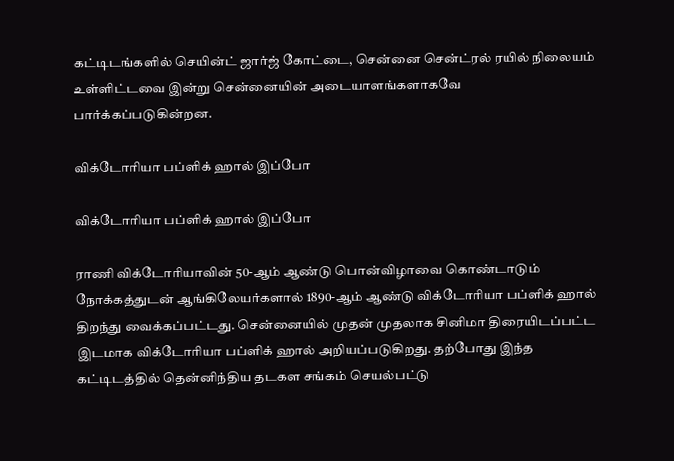கட்டிடங்களில் செயின்ட் ஜார்ஜ் கோட்டை, சென்னை சென்ட்ரல் ரயில் நிலையம் உள்ளிட்டவை இன்று சென்னையின் அடையாளங்களாகவே பார்க்கப்படுகின்றன.

விக்டோரியா பப்ளிக் ஹால் இப்போ

விக்டோரியா பப்ளிக் ஹால் இப்போ

ராணி விக்டோரியாவின் 50-ஆம் ஆண்டு பொன்விழாவை கொண்டாடும் நோக்கத்துடன் ஆங்கிலேயர்களால் 1890-ஆம் ஆண்டு விக்டோரியா பப்ளிக் ஹால் திறந்து வைக்கப்பட்டது. சென்னையில் முதன் முதலாக சினிமா திரையிடப்பட்ட இடமாக விக்டோரியா பப்ளிக் ஹால் அறியப்படுகிறது. தற்போது இந்த கட்டிடத்தில் தென்னிந்திய தடகள சங்கம் செயல்பட்டு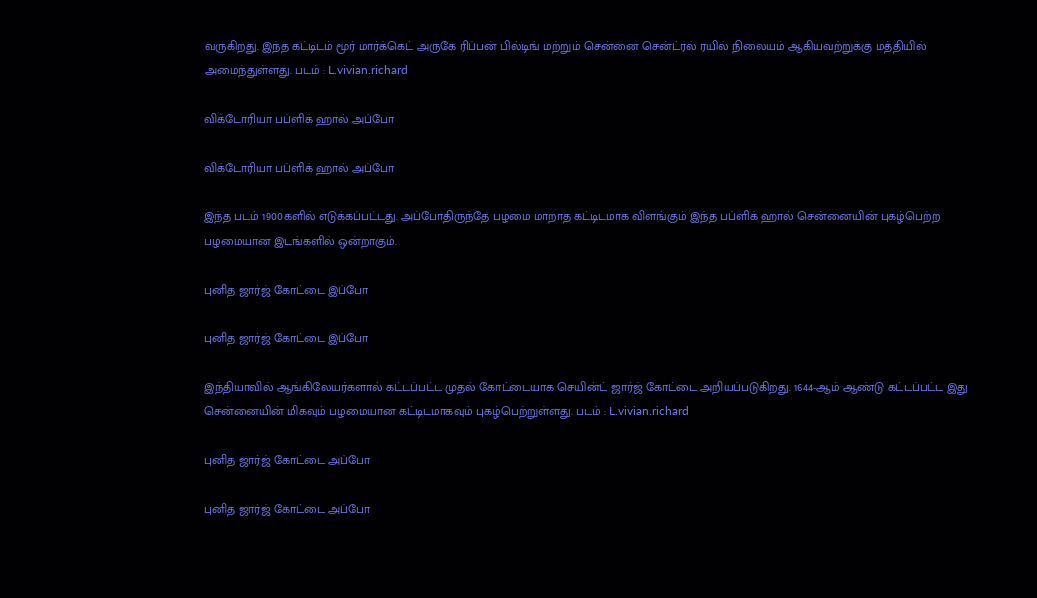வருகிறது. இந்த கட்டிடம் மூர் மார்க்கெட் அருகே ரிப்பன் பில்டிங் மற்றும் சென்னை சென்ட்ரல் ரயில் நிலையம் ஆகியவற்றுக்கு மத்தியில் அமைந்துள்ளது. படம் : L.vivian.richard

விக்டோரியா பப்ளிக் ஹால் அப்போ

விக்டோரியா பப்ளிக் ஹால் அப்போ

இந்த படம் 1900களில் எடுக்கப்பட்டது. அப்போதிருந்தே பழமை மாறாத கட்டிடமாக விளங்கும் இந்த பப்ளிக் ஹால் சென்னையின் புகழ்பெற்ற பழமையான இடங்களில் ஒன்றாகும்.

புனித ஜார்ஜ் கோட்டை இப்போ

புனித ஜார்ஜ் கோட்டை இப்போ

இந்தியாவில் ஆங்கிலேயர்களால் கட்டப்பட்ட முதல் கோட்டையாக செயின்ட் ஜார்ஜ் கோட்டை அறியப்படுகிறது. 1644-ஆம் ஆண்டு கட்டப்பட்ட இது சென்னையின் மிகவும் பழமையான கட்டிடமாகவும் புகழ்பெற்றுள்ளது. படம் : L.vivian.richard

புனித ஜார்ஜ் கோட்டை அப்போ

புனித ஜார்ஜ் கோட்டை அப்போ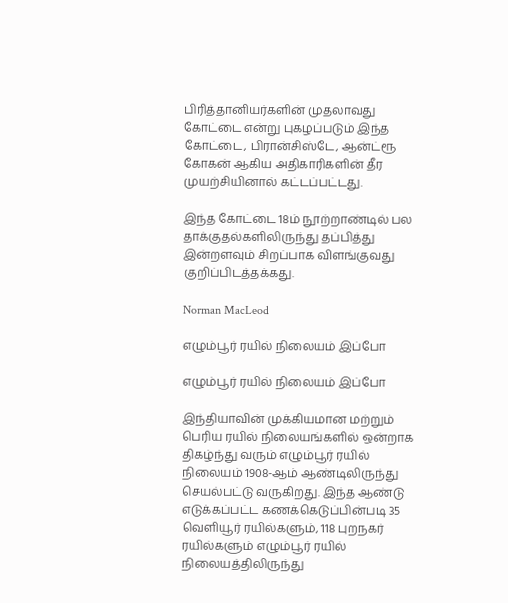பிரித்தானியர்களின் முதலாவது கோட்டை என்று புகழப்படும் இந்த கோட்டை, பிரான்சிஸ்டே, ஆன்ட்ரூ கோகன் ஆகிய அதிகாரிகளின் தீர முயற்சியினால் கட்டப்பட்டது.

இந்த கோட்டை 18ம் நூற்றாண்டில் பல தாக்குதல்களிலிருந்து தப்பித்து இன்றளவும் சிறப்பாக விளங்குவது குறிப்பிடத்தக்கது.

Norman MacLeod

எழும்பூர் ரயில் நிலையம் இப்போ

எழும்பூர் ரயில் நிலையம் இப்போ

இந்தியாவின் முக்கியமான மற்றும் பெரிய ரயில் நிலையங்களில் ஒன்றாக திகழ்ந்து வரும் எழும்பூர் ரயில் நிலையம் 1908-ஆம் ஆண்டிலிருந்து செயல்பட்டு வருகிறது. இந்த ஆண்டு எடுக்கப்பட்ட கணக்கெடுப்பின்படி 35 வெளியூர் ரயில்களும், 118 புறநகர் ரயில்களும் எழும்பூர் ரயில் நிலையத்திலிருந்து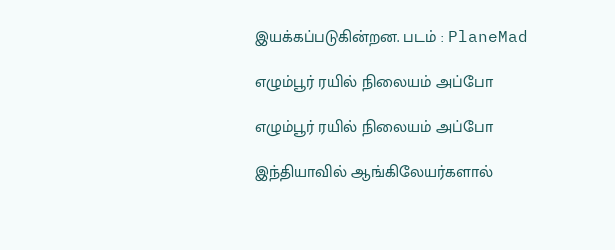இயக்கப்படுகின்றன. படம் : PlaneMad

எழும்பூர் ரயில் நிலையம் அப்போ

எழும்பூர் ரயில் நிலையம் அப்போ

இந்தியாவில் ஆங்கிலேயர்களால்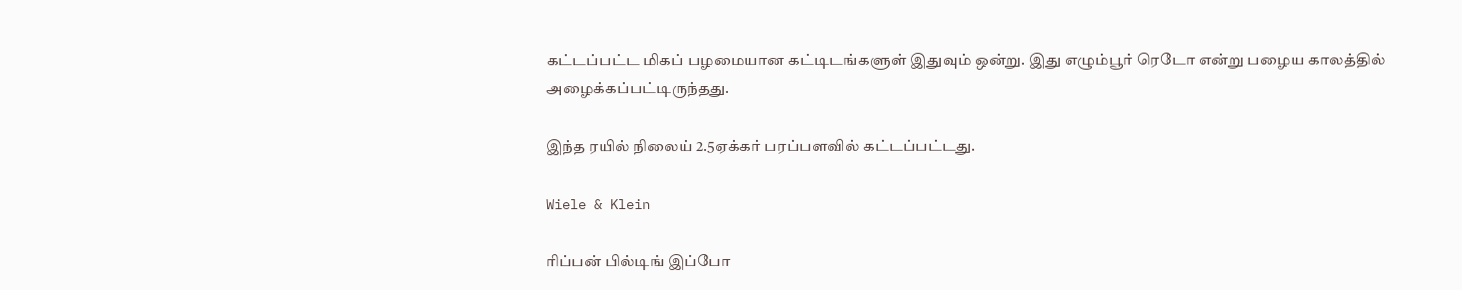கட்டப்பட்ட மிகப் பழமையான கட்டிடங்களுள் இதுவும் ஒன்று. இது எழும்பூர் ரெடோ என்று பழைய காலத்தில் அழைக்கப்பட்டிருந்தது.

இந்த ரயில் நிலைய் 2.5ஏக்கர் பரப்பளவில் கட்டப்பட்டது.

Wiele & Klein

ரிப்பன் பில்டிங் இப்போ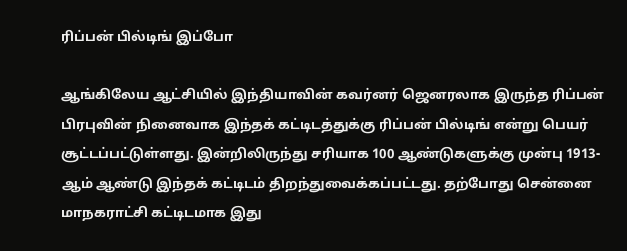ரிப்பன் பில்டிங் இப்போ

ஆங்கிலேய ஆட்சியில் இந்தியாவின் கவர்னர் ஜெனரலாக இருந்த ரிப்பன் பிரபுவின் நினைவாக இந்தக் கட்டிடத்துக்கு ரிப்பன் பில்டிங் என்று பெயர் சூட்டப்பட்டுள்ளது. இன்றிலிருந்து சரியாக 100 ஆண்டுகளுக்கு முன்பு 1913-ஆம் ஆண்டு இந்தக் கட்டிடம் திறந்துவைக்கப்பட்டது. தற்போது சென்னை மாநகராட்சி கட்டிடமாக இது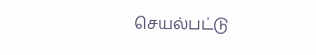செயல்பட்டு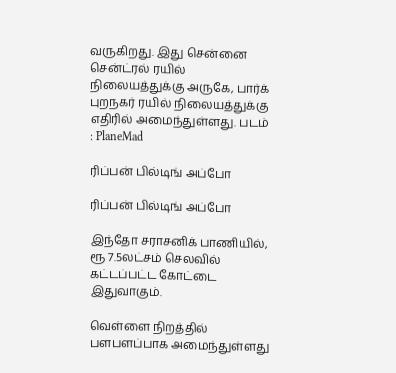வருகிறது. இது சென்னை சென்ட்ரல் ரயில் நிலையத்துக்கு அருகே, பார்க் புறநகர் ரயில் நிலையத்துக்கு எதிரில் அமைந்துள்ளது. படம் : PlaneMad

ரிப்பன் பில்டிங் அப்போ

ரிப்பன் பில்டிங் அப்போ

இந்தோ சராசனிக் பாணியில், ரூ 7.5லட்சம் செலவில் கட்டப்பட்ட கோட்டை இதுவாகும்.

வெள்ளை நிறத்தில் பளபளப்பாக அமைந்துள்ளது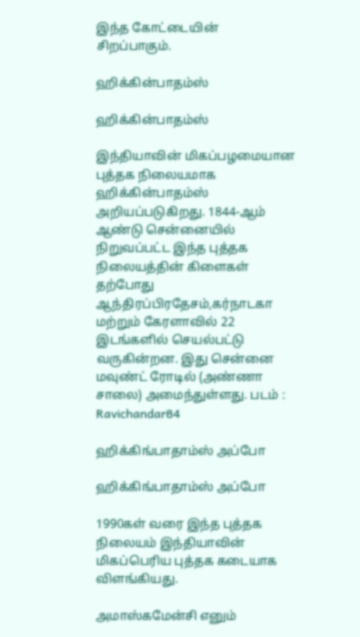இந்த கோட்டையின் சிறப்பாகும்.

ஹிக்கின்பாதம்ஸ்

ஹிக்கின்பாதம்ஸ்

இந்தியாவின் மிகப்பழமையான புத்தக நிலையமாக ஹிக்கின்பாதம்ஸ் அறியப்படுகிறது. 1844-ஆம் ஆண்டு சென்னையில் நிறுவப்பட்ட இந்த புத்தக நிலையத்தின் கிளைகள் தற்போது ஆந்திரப்பிரதேசம்,கர்நாடகா மற்றும் கேரளாவில் 22 இடங்களில் செயல்பட்டு வருகின்றன. இது சென்னை மவுண்ட் ரோடில் (அண்ணா சாலை) அமைந்துள்ளது. படம் : Ravichandar84

ஹிக்கிங்பாதாம்ஸ் அப்போ

ஹிக்கிங்பாதாம்ஸ் அப்போ

1990கள் வரை இந்த புத்தக நிலையம் இந்தியாவின் மிகப்பெரிய புத்தக கடையாக விளங்கியது.

அமாஸ்கமேன்சி எனும்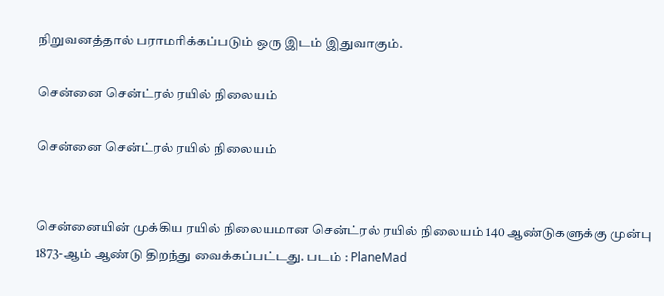நிறுவனத்தால் பராமரிக்கப்படும் ஒரு இடம் இதுவாகும்.

சென்னை சென்ட்ரல் ரயில் நிலையம்

சென்னை சென்ட்ரல் ரயில் நிலையம்


சென்னையின் முக்கிய ரயில் நிலையமான சென்ட்ரல் ரயில் நிலையம் 140 ஆண்டுகளுக்கு முன்பு 1873-ஆம் ஆண்டு திறந்து வைக்கப்பட்டது. படம் : PlaneMad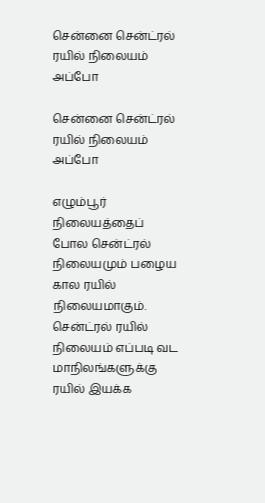சென்னை சென்ட்ரல் ரயில் நிலையம் அப்போ

சென்னை சென்ட்ரல் ரயில் நிலையம் அப்போ

எழும்பூர் நிலையத்தைப் போல சென்ட்ரல் நிலையமும் பழைய கால ரயில் நிலையமாகும். சென்ட்ரல் ரயில் நிலையம் எப்படி வட மாநிலங்களுக்கு ரயில் இயக்க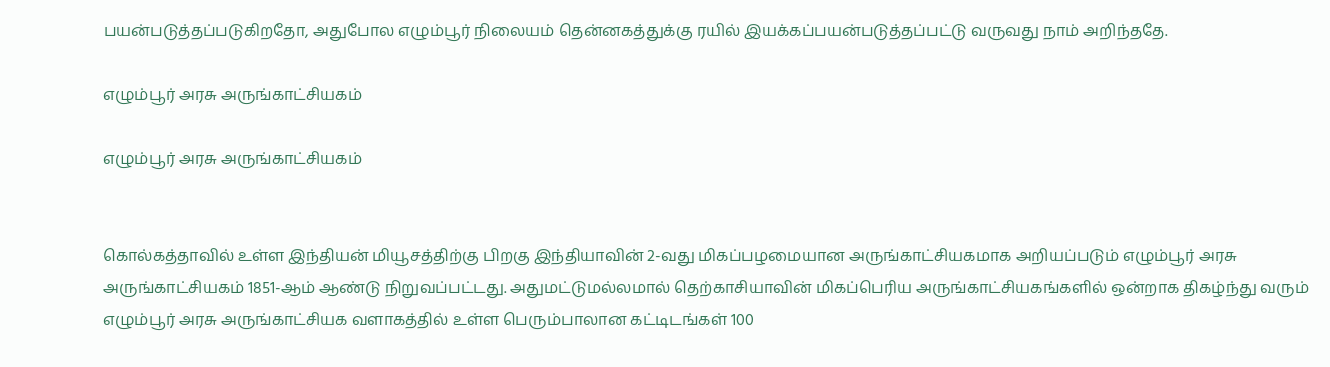பயன்படுத்தப்படுகிறதோ, அதுபோல எழும்பூர் நிலையம் தென்னகத்துக்கு ரயில் இயக்கப்பயன்படுத்தப்பட்டு வருவது நாம் அறிந்ததே.

எழும்பூர் அரசு அருங்காட்சியகம்

எழும்பூர் அரசு அருங்காட்சியகம்


கொல்கத்தாவில் உள்ள இந்தியன் மியூசத்திற்கு பிறகு இந்தியாவின் 2-வது மிகப்பழமையான அருங்காட்சியகமாக அறியப்படும் எழும்பூர் அரசு அருங்காட்சியகம் 1851-ஆம் ஆண்டு நிறுவப்பட்டது. அதுமட்டுமல்லமால் தெற்காசியாவின் மிகப்பெரிய அருங்காட்சியகங்களில் ஒன்றாக திகழ்ந்து வரும் எழும்பூர் அரசு அருங்காட்சியக வளாகத்தில் உள்ள பெரும்பாலான கட்டிடங்கள் 100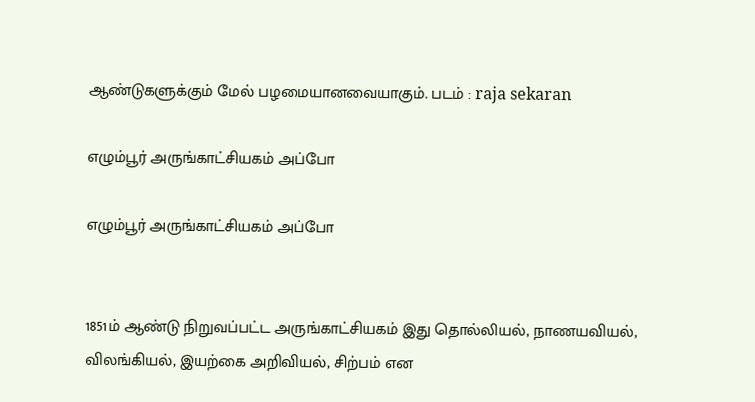ஆண்டுகளுக்கும் மேல் பழமையானவையாகும். படம் : raja sekaran

எழும்பூர் அருங்காட்சியகம் அப்போ

எழும்பூர் அருங்காட்சியகம் அப்போ


1851ம் ஆண்டு நிறுவப்பட்ட அருங்காட்சியகம் இது தொல்லியல், நாணயவியல், விலங்கியல், இயற்கை அறிவியல், சிற்பம் என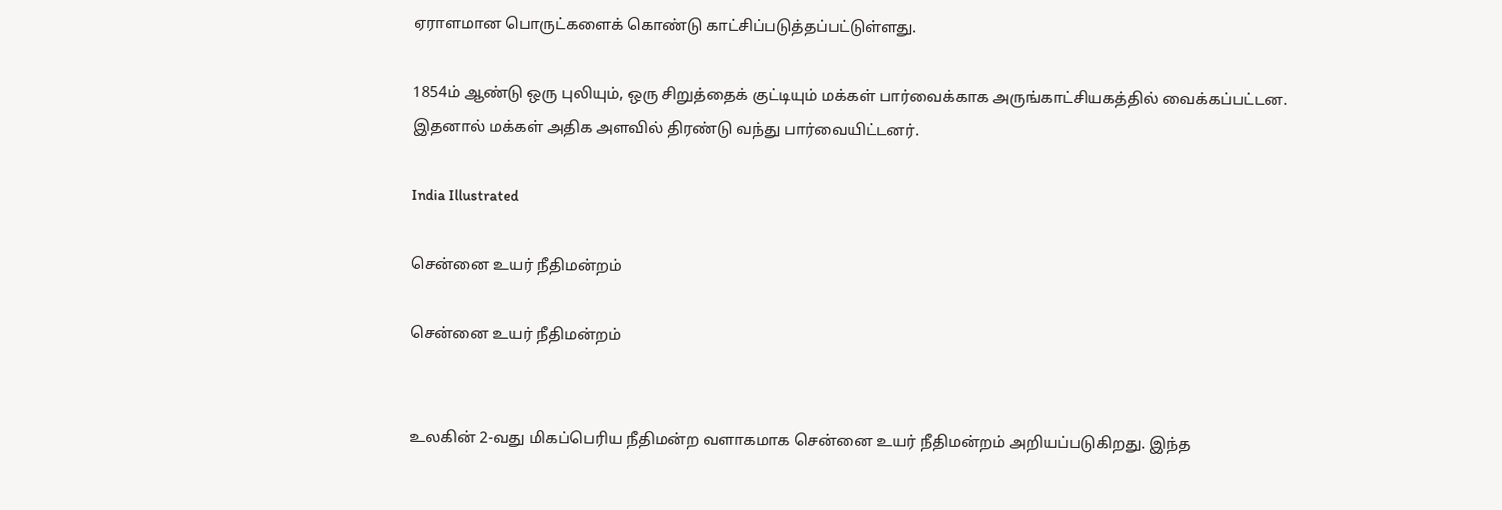ஏராளமான பொருட்களைக் கொண்டு காட்சிப்படுத்தப்பட்டுள்ளது.

1854ம் ஆண்டு ஒரு புலியும், ஒரு சிறுத்தைக் குட்டியும் மக்கள் பார்வைக்காக அருங்காட்சியகத்தில் வைக்கப்பட்டன. இதனால் மக்கள் அதிக அளவில் திரண்டு வந்து பார்வையிட்டனர்.

India Illustrated

சென்னை உயர் நீதிமன்றம்

சென்னை உயர் நீதிமன்றம்


உலகின் 2-வது மிகப்பெரிய நீதிமன்ற வளாகமாக சென்னை உயர் நீதிமன்றம் அறியப்படுகிறது. இந்த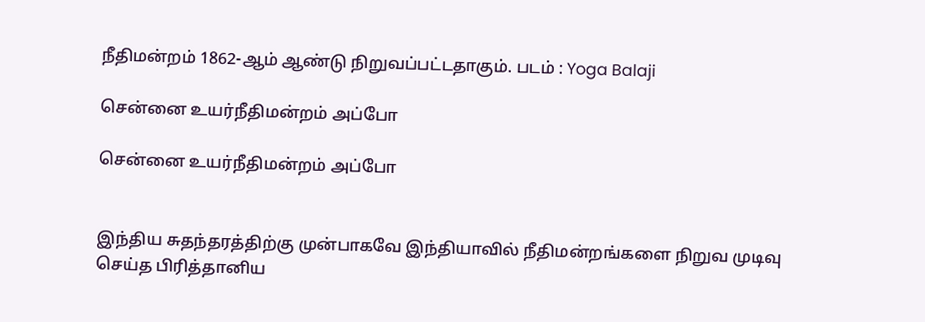நீதிமன்றம் 1862-ஆம் ஆண்டு நிறுவப்பட்டதாகும். படம் : Yoga Balaji

சென்னை உயர்நீதிமன்றம் அப்போ

சென்னை உயர்நீதிமன்றம் அப்போ


இந்திய சுதந்தரத்திற்கு முன்பாகவே இந்தியாவில் நீதிமன்றங்களை நிறுவ முடிவு செய்த பிரித்தானிய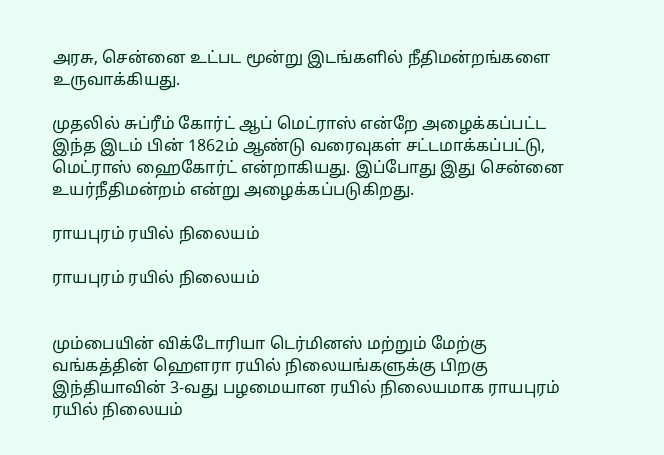அரசு, சென்னை உட்பட மூன்று இடங்களில் நீதிமன்றங்களை உருவாக்கியது.

முதலில் சுப்ரீம் கோர்ட் ஆப் மெட்ராஸ் என்றே அழைக்கப்பட்ட இந்த இடம் பின் 1862ம் ஆண்டு வரைவுகள் சட்டமாக்கப்பட்டு, மெட்ராஸ் ஹைகோர்ட் என்றாகியது. இப்போது இது சென்னை உயர்நீதிமன்றம் என்று அழைக்கப்படுகிறது.

ராயபுரம் ரயில் நிலையம்

ராயபுரம் ரயில் நிலையம்


மும்பையின் விக்டோரியா டெர்மினஸ் மற்றும் மேற்கு வங்கத்தின் ஹௌரா ரயில் நிலையங்களுக்கு பிறகு இந்தியாவின் 3-வது பழமையான ரயில் நிலையமாக ராயபுரம் ரயில் நிலையம்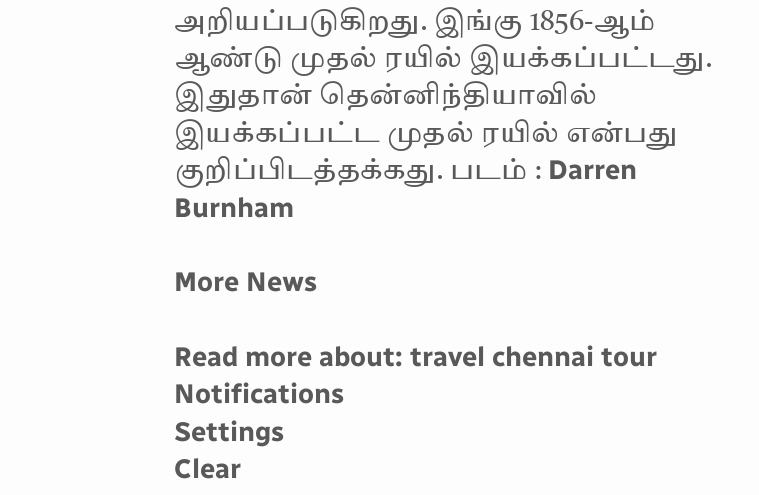அறியப்படுகிறது. இங்கு 1856-ஆம் ஆண்டு முதல் ரயில் இயக்கப்பட்டது. இதுதான் தென்னிந்தியாவில் இயக்கப்பட்ட முதல் ரயில் என்பது குறிப்பிடத்தக்கது. படம் : Darren Burnham

More News

Read more about: travel chennai tour
Notifications
Settings
Clear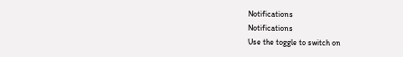Notifications
Notifications
Use the toggle to switch on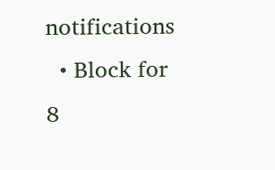notifications
  • Block for 8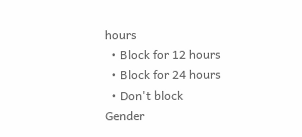hours
  • Block for 12 hours
  • Block for 24 hours
  • Don't block
Gender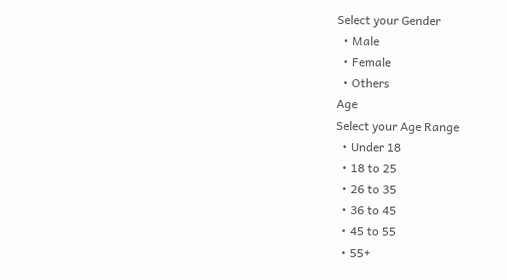Select your Gender
  • Male
  • Female
  • Others
Age
Select your Age Range
  • Under 18
  • 18 to 25
  • 26 to 35
  • 36 to 45
  • 45 to 55
  • 55+